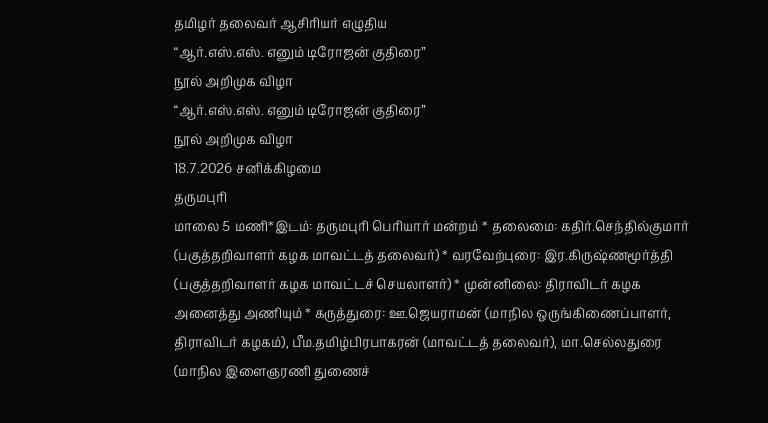தமிழர் தலைவர் ஆசிரியர் எழுதிய
“ஆர்.எஸ்.எஸ். எனும் டிரோஜன் குதிரை”
நூல் அறிமுக விழா
“ஆர்.எஸ்.எஸ். எனும் டிரோஜன் குதிரை”
நூல் அறிமுக விழா
18.7.2026 சனிக்கிழமை
தருமபுரி
மாலை 5 மணி*இடம்: தருமபுரி பெரியார் மன்றம் * தலைமை: கதிர்.செந்தில்குமார் (பகுத்தறிவாளர் கழக மாவட்டத் தலைவர்) * வரவேற்புரை: இர.கிருஷ்ணமூர்த்தி (பகுத்தறிவாளர் கழக மாவட்டச் செயலாளர்) * முன்னிலை: திராவிடர் கழக அனைத்து அணியும் * கருத்துரை: ஊ.ஜெயராமன் (மாநில ஒருங்கிணைப்பாளர், திராவிடர் கழகம்), பீம.தமிழ்பிரபாகரன் (மாவட்டத் தலைவர்), மா.செல்லதுரை (மாநில இளைஞரணி துணைச்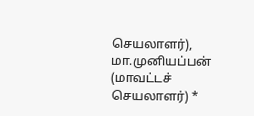செயலாளர்), மா.முனியப்பன் (மாவட்டச் செயலாளர்) *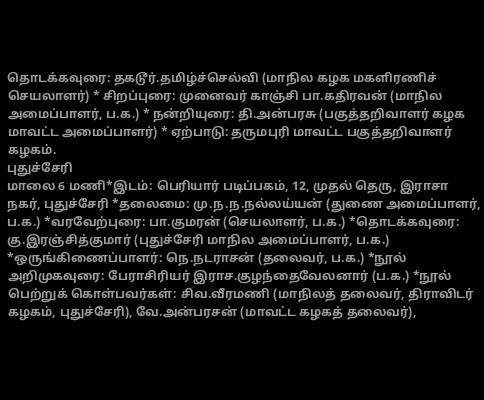தொடக்கவுரை: தகடூர்.தமிழ்ச்செல்வி (மாநில கழக மகளிரணிச் செயலாளர்) * சிறப்புரை: முனைவர் காஞ்சி பா.கதிரவன் (மாநில அமைப்பாளர், ப.க.) * நன்றியுரை: தி.அன்பரசு (பகுத்தறிவாளர் கழக மாவட்ட அமைப்பாளர்) * ஏற்பாடு: தருமபுரி மாவட்ட பகுத்தறிவாளர் கழகம்.
புதுச்சேரி
மாலை 6 மணி*இடம்: பெரியார் படிப்பகம், 12, முதல் தெரு, இராசா நகர், புதுச்சேரி *தலைமை: மு.ந.ந.நல்லய்யன் (துணை அமைப்பாளர், ப.க.) *வரவேற்புரை: பா.குமரன் (செயலாளர், ப.க.) *தொடக்கவுரை: கு.இரஞ்சித்குமார் (புதுச்சேரி மாநில அமைப்பாளர், ப.க.) *ஒருங்கிணைப்பாளர்: நெ.நடராசன் (தலைவர், ப.க.) *நூல் அறிமுகவுரை: பேராசிரியர் இராச.குழந்தைவேலனார் (ப.க.) *நூல் பெற்றுக் கொள்பவர்கள்: சிவ.வீரமணி (மாநிலத் தலைவர், திராவிடர் கழகம், புதுச்சேரி), வே.அன்பரசன் (மாவட்ட கழகத் தலைவர்),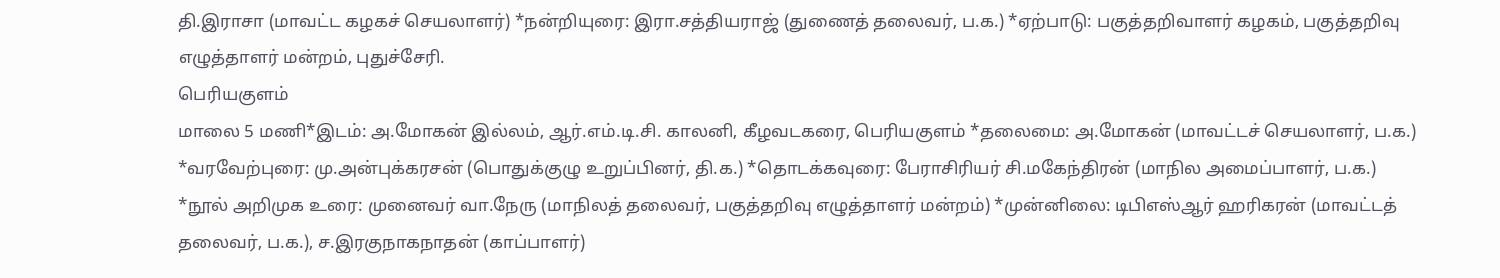தி.இராசா (மாவட்ட கழகச் செயலாளர்) *நன்றியுரை: இரா.சத்தியராஜ் (துணைத் தலைவர், ப.க.) *ஏற்பாடு: பகுத்தறிவாளர் கழகம், பகுத்தறிவு எழுத்தாளர் மன்றம், புதுச்சேரி.
பெரியகுளம்
மாலை 5 மணி*இடம்: அ.மோகன் இல்லம், ஆர்.எம்.டி.சி. காலனி, கீழவடகரை, பெரியகுளம் *தலைமை: அ.மோகன் (மாவட்டச் செயலாளர், ப.க.) *வரவேற்புரை: மு.அன்புக்கரசன் (பொதுக்குழு உறுப்பினர், தி.க.) *தொடக்கவுரை: பேராசிரியர் சி.மகேந்திரன் (மாநில அமைப்பாளர், ப.க.) *நூல் அறிமுக உரை: முனைவர் வா.நேரு (மாநிலத் தலைவர், பகுத்தறிவு எழுத்தாளர் மன்றம்) *முன்னிலை: டிபிஎஸ்ஆர் ஹரிகரன் (மாவட்டத் தலைவர், ப.க.), ச.இரகுநாகநாதன் (காப்பாளர்)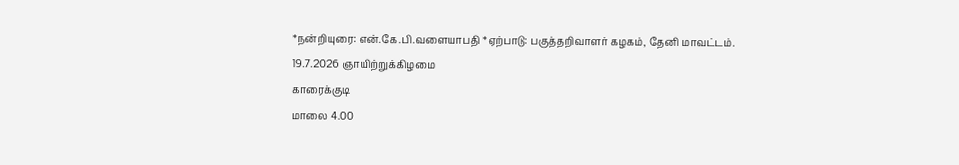*நன்றியுரை: என்.கே.பி.வளையாபதி *ஏற்பாடு: பகுத்தறிவாளர் கழகம், தேனி மாவட்டம்.
19.7.2026 ஞாயிற்றுக்கிழமை
காரைக்குடி
மாலை 4.00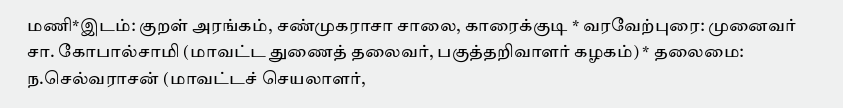மணி*இடம்: குறள் அரங்கம், சண்முகராசா சாலை, காரைக்குடி * வரவேற்புரை: முனைவர் சா. கோபால்சாமி (மாவட்ட துணைத் தலைவர், பகுத்தறிவாளர் கழகம்) * தலைமை: ந.செல்வராசன் (மாவட்டச் செயலாளர்,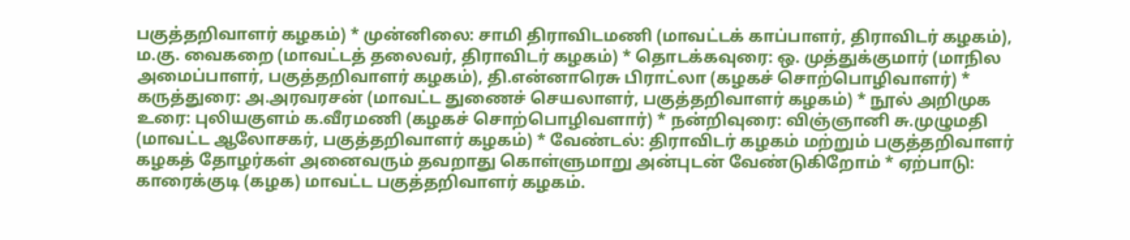பகுத்தறிவாளர் கழகம்) * முன்னிலை: சாமி திராவிடமணி (மாவட்டக் காப்பாளர், திராவிடர் கழகம்), ம.கு. வைகறை (மாவட்டத் தலைவர், திராவிடர் கழகம்) * தொடக்கவுரை: ஒ. முத்துக்குமார் (மாநில அமைப்பாளர், பகுத்தறிவாளர் கழகம்), தி.என்னாரெசு பிராட்லா (கழகச் சொற்பொழிவாளர்) * கருத்துரை: அ.அரவரசன் (மாவட்ட துணைச் செயலாளர், பகுத்தறிவாளர் கழகம்) * நூல் அறிமுக உரை: புலியகுளம் க.வீரமணி (கழகச் சொற்பொழிவளார்) * நன்றிவுரை: விஞ்ஞானி சு.முழுமதி (மாவட்ட ஆலோசகர், பகுத்தறிவாளர் கழகம்) * வேண்டல்: திராவிடர் கழகம் மற்றும் பகுத்தறிவாளர் கழகத் தோழர்கள் அனைவரும் தவறாது கொள்ளுமாறு அன்புடன் வேண்டுகிறோம் * ஏற்பாடு: காரைக்குடி (கழக) மாவட்ட பகுத்தறிவாளர் கழகம்.